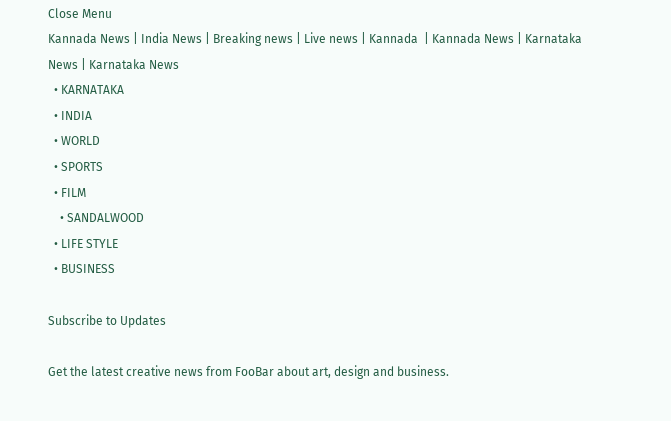Close Menu
Kannada News | India News | Breaking news | Live news | Kannada  | Kannada News | Karnataka News | Karnataka News
  • KARNATAKA
  • INDIA
  • WORLD
  • SPORTS
  • FILM
    • SANDALWOOD
  • LIFE STYLE
  • BUSINESS

Subscribe to Updates

Get the latest creative news from FooBar about art, design and business.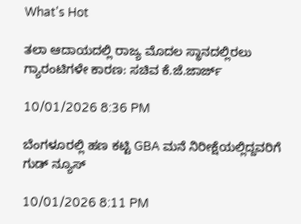What's Hot

ತಲಾ ಆದಾಯದಲ್ಲಿ ರಾಜ್ಯ ಮೊದಲ ಸ್ಥಾನದಲ್ಲಿರಲು ಗ್ಯಾರಂಟಿಗಳೇ ಕಾರಣ: ಸಚಿವ ಕೆ.ಜೆ.ಜಾರ್ಜ್‌

10/01/2026 8:36 PM

ಬೆಂಗಳೂರಲ್ಲಿ ಹಣ ಕಟ್ಟಿ GBA ಮನೆ ನಿರೀಕ್ಷೆಯಲ್ಲಿದ್ದವರಿಗೆ ಗುಡ್ ನ್ಯೂಸ್

10/01/2026 8:11 PM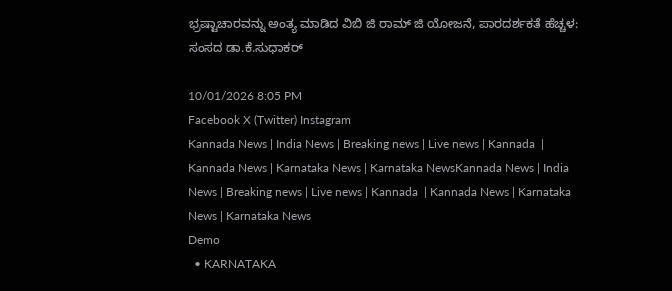ಭ್ರಷ್ಟಾಚಾರವನ್ನು ಅಂತ್ಯ ಮಾಡಿದ ವಿಬಿ ಜಿ ರಾಮ್‌ ಜಿ ಯೋಜನೆ, ಪಾರದರ್ಶಕತೆ ಹೆಚ್ಚಳ: ಸಂಸದ ಡಾ.ಕೆ.ಸುಧಾಕರ್‌

10/01/2026 8:05 PM
Facebook X (Twitter) Instagram
Kannada News | India News | Breaking news | Live news | Kannada  | Kannada News | Karnataka News | Karnataka NewsKannada News | India News | Breaking news | Live news | Kannada  | Kannada News | Karnataka News | Karnataka News
Demo
  • KARNATAKA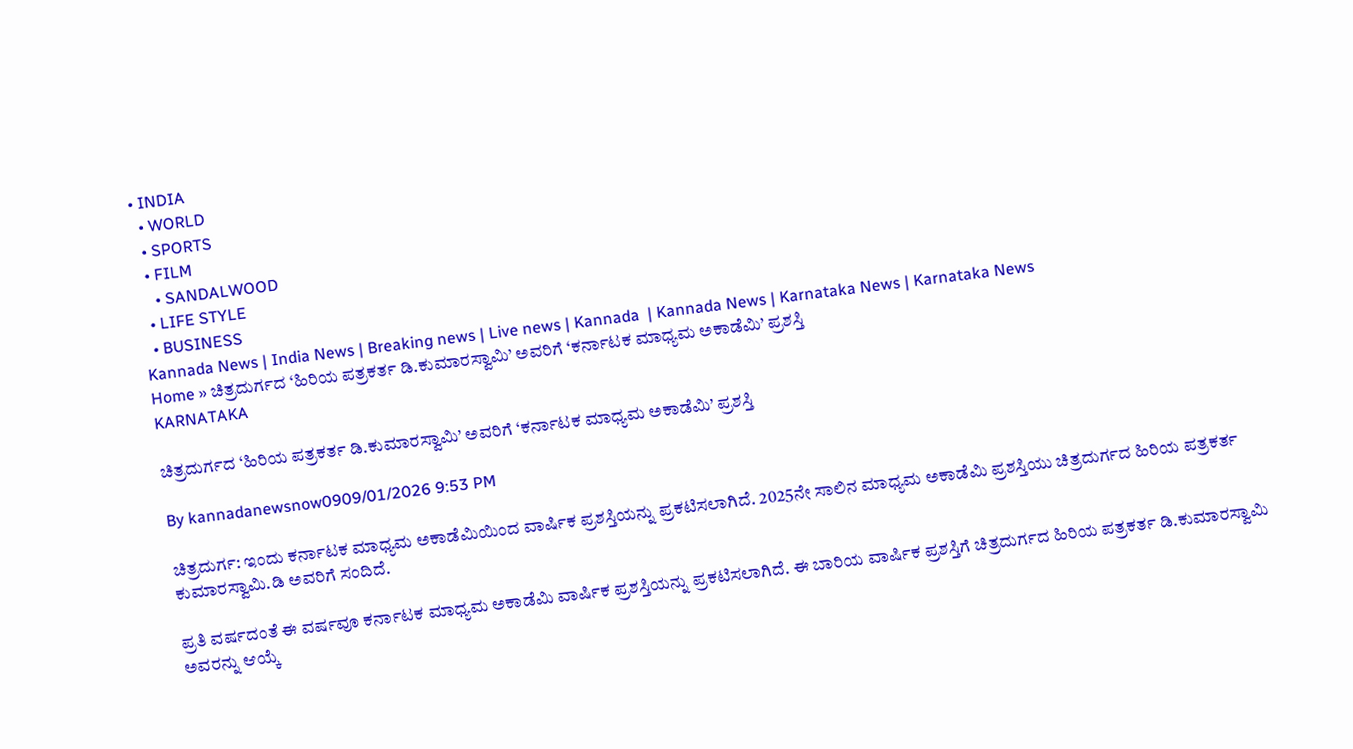• INDIA
  • WORLD
  • SPORTS
  • FILM
    • SANDALWOOD
  • LIFE STYLE
  • BUSINESS
Kannada News | India News | Breaking news | Live news | Kannada  | Kannada News | Karnataka News | Karnataka News
Home » ಚಿತ್ರದುರ್ಗದ ‘ಹಿರಿಯ ಪತ್ರಕರ್ತ ಡಿ.ಕುಮಾರಸ್ವಾಮಿ’ ಅವರಿಗೆ ‘ಕರ್ನಾಟಕ ಮಾಧ್ಯಮ ಅಕಾಡೆಮಿ’ ಪ್ರಶಸ್ತಿ
KARNATAKA

ಚಿತ್ರದುರ್ಗದ ‘ಹಿರಿಯ ಪತ್ರಕರ್ತ ಡಿ.ಕುಮಾರಸ್ವಾಮಿ’ ಅವರಿಗೆ ‘ಕರ್ನಾಟಕ ಮಾಧ್ಯಮ ಅಕಾಡೆಮಿ’ ಪ್ರಶಸ್ತಿ

By kannadanewsnow0909/01/2026 9:53 PM

ಚಿತ್ರದುರ್ಗ: ಇಂದು ಕರ್ನಾಟಕ ಮಾಧ್ಯಮ ಅಕಾಡೆಮಿಯಿಂದ ವಾರ್ಷಿಕ ಪ್ರಶಸ್ತಿಯನ್ನು ಪ್ರಕಟಿಸಲಾಗಿದೆ. 2025ನೇ ಸಾಲಿನ ಮಾಧ್ಯಮ ಅಕಾಡೆಮಿ ಪ್ರಶಸ್ತಿಯು ಚಿತ್ರದುರ್ಗದ ಹಿರಿಯ ಪತ್ರಕರ್ತ ಕುಮಾರಸ್ವಾಮಿ.ಡಿ ಅವರಿಗೆ ಸಂದಿದೆ.

ಪ್ರತಿ ವರ್ಷದಂತೆ ಈ ವರ್ಷವೂ ಕರ್ನಾಟಕ ಮಾಧ್ಯಮ ಅಕಾಡೆಮಿ ವಾರ್ಷಿಕ ಪ್ರಶಸ್ತಿಯನ್ನು ಪ್ರಕಟಿಸಲಾಗಿದೆ. ಈ ಬಾರಿಯ ವಾರ್ಷಿಕ ಪ್ರಶಸ್ತಿಗೆ ಚಿತ್ರದುರ್ಗದ ಹಿರಿಯ ಪತ್ರಕರ್ತ ಡಿ.ಕುಮಾರಸ್ವಾಮಿ ಅವರನ್ನು ಆಯ್ಕೆ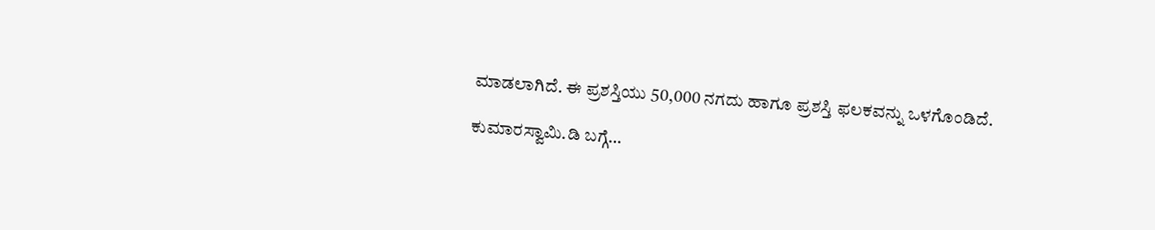ಮಾಡಲಾಗಿದೆ. ಈ ಪ್ರಶಸ್ತಿಯು 50,000 ನಗದು ಹಾಗೂ ಪ್ರಶಸ್ತಿ ಫಲಕವನ್ನು ಒಳಗೊಂಡಿದೆ.

ಕುಮಾರಸ್ವಾಮಿ.ಡಿ ಬಗ್ಗೆ…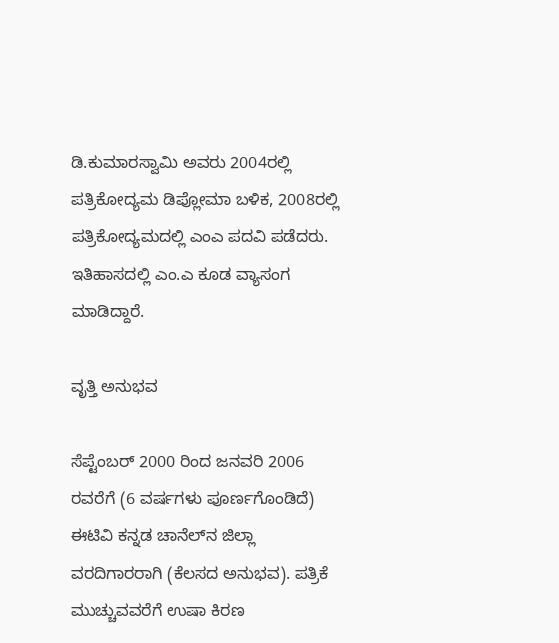ಡಿ.ಕುಮಾರಸ್ವಾಮಿ ಅವರು 2004ರಲ್ಲಿ ಪತ್ರಿಕೋದ್ಯಮ ಡಿಪ್ಲೋಮಾ ಬಳಿಕ, 2008ರಲ್ಲಿ ಪತ್ರಿಕೋದ್ಯಮದಲ್ಲಿ ಎಂಎ ಪದವಿ ಪಡೆದರು. ಇತಿಹಾಸದಲ್ಲಿ ಎಂ.ಎ ಕೂಡ ವ್ಯಾಸಂಗ ಮಾಡಿದ್ದಾರೆ.

ವೃತ್ತಿ ಅನುಭವ

ಸೆಪ್ಟೆಂಬರ್ 2000 ರಿಂದ ಜನವರಿ 2006 ರವರೆಗೆ (6 ವರ್ಷಗಳು ಪೂರ್ಣಗೊಂಡಿದೆ) ಈಟಿವಿ ಕನ್ನಡ ಚಾನೆಲ್‌ನ ಜಿಲ್ಲಾ ವರದಿಗಾರರಾಗಿ (ಕೆಲಸದ ಅನುಭವ). ಪತ್ರಿಕೆ ಮುಚ್ಚುವವರೆಗೆ ಉಷಾ ಕಿರಣ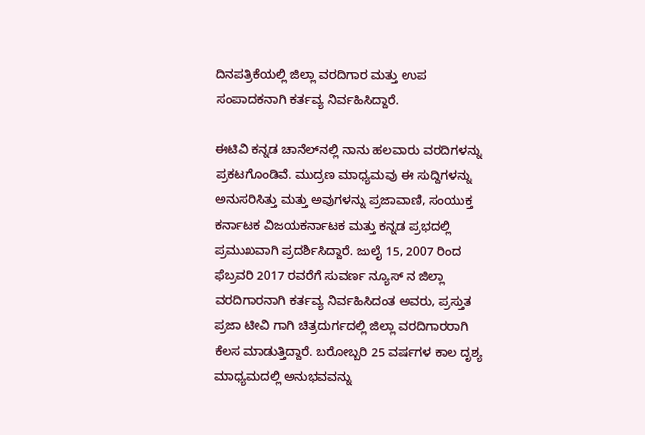ದಿನಪತ್ರಿಕೆಯಲ್ಲಿ ಜಿಲ್ಲಾ ವರದಿಗಾರ ಮತ್ತು ಉಪ ಸಂಪಾದಕನಾಗಿ ಕರ್ತವ್ಯ ನಿರ್ವಹಿಸಿದ್ದಾರೆ.

ಈಟಿವಿ ಕನ್ನಡ ಚಾನೆಲ್‌ನಲ್ಲಿ ನಾನು ಹಲವಾರು ವರದಿಗಳನ್ನು ಪ್ರಕಟಗೊಂಡಿವೆ. ಮುದ್ರಣ ಮಾಧ್ಯಮವು ಈ ಸುದ್ದಿಗಳನ್ನು ಅನುಸರಿಸಿತ್ತು ಮತ್ತು ಅವುಗಳನ್ನು ಪ್ರಜಾವಾಣಿ, ಸಂಯುಕ್ತ ಕರ್ನಾಟಕ ವಿಜಯಕರ್ನಾಟಕ ಮತ್ತು ಕನ್ನಡ ಪ್ರಭದಲ್ಲಿ ಪ್ರಮುಖವಾಗಿ ಪ್ರದರ್ಶಿಸಿದ್ದಾರೆ. ಜುಲೈ 15, 2007 ರಿಂದ ಫೆಬ್ರವರಿ 2017 ರವರೆಗೆ ಸುವರ್ಣ ನ್ಯೂಸ್ ನ ಜಿಲ್ಲಾ ವರದಿಗಾರನಾಗಿ ಕರ್ತವ್ಯ ನಿರ್ವಹಿಸಿದಂತ ಅವರು, ಪ್ರಸ್ತುತ ಪ್ರಜಾ ಟೀವಿ ಗಾಗಿ ಚಿತ್ರದುರ್ಗದಲ್ಲಿ ಜಿಲ್ಲಾ ವರದಿಗಾರರಾಗಿ ಕೆಲಸ ಮಾಡುತ್ತಿದ್ದಾರೆ. ಬರೋಬ್ಬರಿ 25 ವರ್ಷಗಳ ಕಾಲ ದೃಶ್ಯ ಮಾಧ್ಯಮದಲ್ಲಿ ಅನುಭವವನ್ನು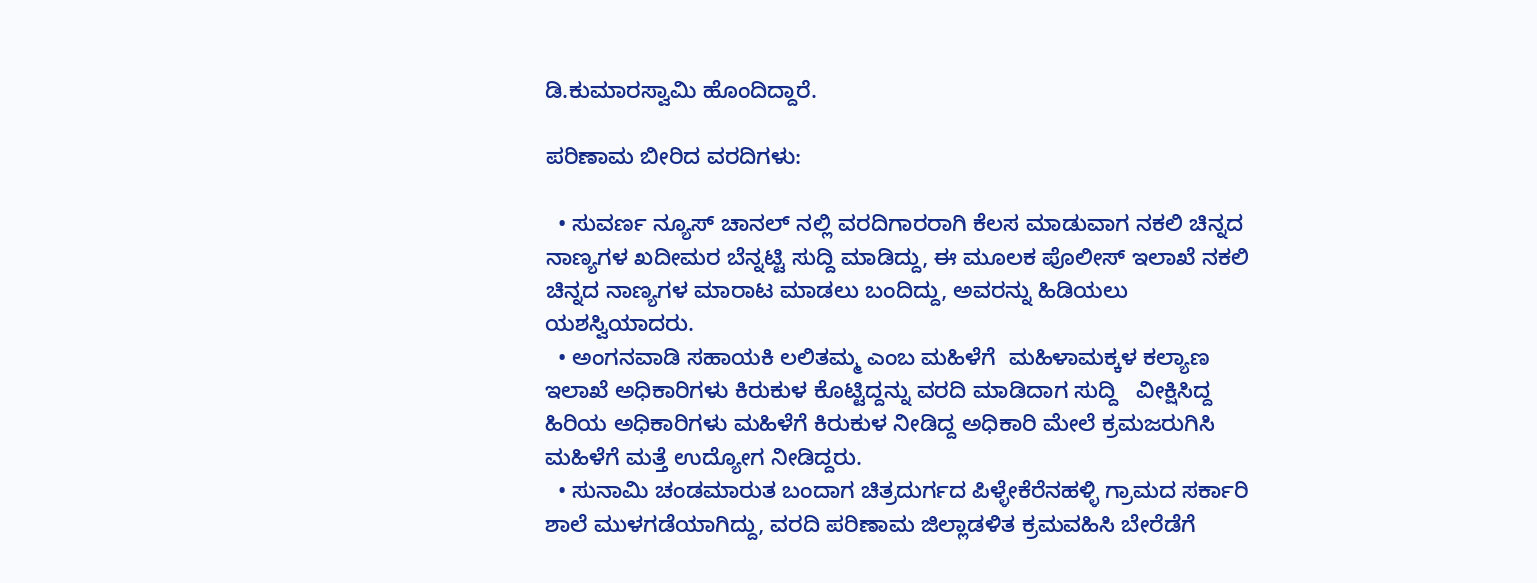ಡಿ.ಕುಮಾರಸ್ವಾಮಿ ಹೊಂದಿದ್ದಾರೆ.

ಪರಿಣಾಮ ಬೀರಿದ ವರದಿಗಳು:

  • ಸುವರ್ಣ ನ್ಯೂಸ್ ಚಾನಲ್ ನಲ್ಲಿ ವರದಿಗಾರರಾಗಿ ಕೆಲಸ ಮಾಡುವಾಗ ನಕಲಿ ಚಿನ್ನದ ನಾಣ್ಯಗಳ ಖದೀಮರ ಬೆನ್ನಟ್ಟಿ ಸುದ್ದಿ ಮಾಡಿದ್ದು, ಈ‌ ಮೂಲಕ ಪೊಲೀಸ್ ಇಲಾಖೆ ನಕಲಿ ಚಿನ್ನದ ನಾಣ್ಯಗಳ ಮಾರಾಟ ಮಾಡಲು ಬಂದಿದ್ದು, ಅವರನ್ನು ಹಿಡಿಯಲು ಯಶಸ್ವಿಯಾದರು.
  • ಅಂಗನವಾಡಿ ಸಹಾಯಕಿ ಲಲಿತಮ್ಮ ಎಂಬ ಮಹಿಳೆಗೆ  ಮಹಿಳಾ‌ಮಕ್ಕಳ ಕಲ್ಯಾಣ ಇಲಾಖೆ ಅಧಿಕಾರಿಗಳು ಕಿರುಕುಳ ಕೊಟ್ಟಿದ್ದನ್ನು ವರದಿ‌ ಮಾಡಿದಾಗ ಸುದ್ದಿ   ವೀಕ್ಷಿಸಿದ್ದ ಹಿರಿಯ ಅಧಿಕಾರಿಗಳು ಮಹಿಳೆಗೆ ಕಿರುಕುಳ ನೀಡಿದ್ದ ಅಧಿಕಾರಿ ಮೇಲೆ ಕ್ರಮ‌ಜರುಗಿಸಿ ಮಹಿಳೆಗೆ ಮತ್ತೆ ಉದ್ಯೋಗ ನೀಡಿದ್ದರು.
  • ಸುನಾಮಿ ಚಂಡಮಾರುತ ಬಂದಾಗ ಚಿತ್ರದುರ್ಗದ ಪಿಳ್ಳೇಕೆರೆನಹಳ್ಳಿ ಗ್ರಾಮದ ಸರ್ಕಾರಿ ಶಾಲೆ ಮುಳಗಡೆಯಾಗಿದ್ದು, ವರದಿ‌ ಪರಿಣಾಮ ಜಿಲ್ಲಾಡಳಿತ ಕ್ರಮ‌ವಹಿಸಿ ಬೇರೆಡೆಗೆ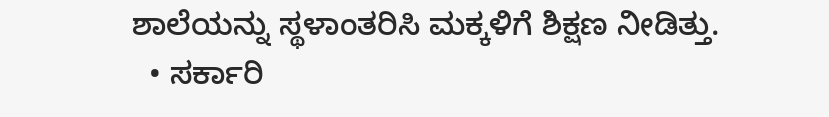ಶಾಲೆಯನ್ನು ಸ್ಥಳಾಂತರಿಸಿ ಮಕ್ಕಳಿಗೆ ಶಿಕ್ಷಣ ನೀಡಿತ್ತು.
  • ಸರ್ಕಾರಿ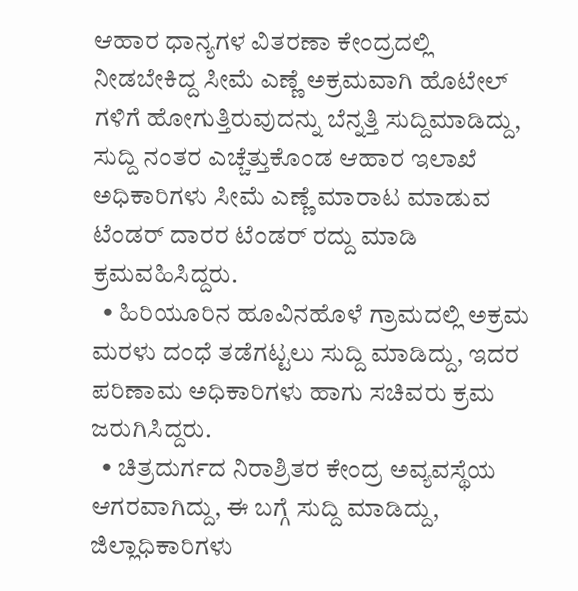ಆಹಾರ ಧಾನ್ಯಗಳ ವಿತರಣಾ ಕೇಂದ್ರದಲ್ಲಿ ನೀಡಬೇಕಿದ್ದ ಸೀಮೆ ಎಣ್ಣೆ ಅಕ್ರಮವಾಗಿ ಹೊಟೇಲ್ ಗಳಿಗೆ ಹೋಗುತ್ತಿರುವುದನ್ನು ಬೆನ್ನತ್ತಿ ಸುದ್ದಿ‌ಮಾಡಿದ್ದು, ಸುದ್ದಿ ನಂತರ ಎಚ್ಚೆತ್ತುಕೊಂಡ ಆಹಾರ ಇಲಾಖೆ ಅಧಿಕಾರಿಗಳು ಸೀಮೆ ಎಣ್ಣೆ ಮಾರಾಟ ಮಾಡುವ ಟೆಂಡರ್ ದಾರರ ಟೆಂಡರ್ ರದ್ದು ಮಾಡಿ ಕ್ರಮ‌ವಹಿಸಿದ್ದರು.
  • ಹಿರಿಯೂರಿನ ಹೂವಿನಹೊಳೆ ಗ್ರಾಮದಲ್ಲಿ‌ ಅಕ್ರಮ ಮರಳು ದಂಧೆ ತಡೆಗಟ್ಟಲು ಸುದ್ದಿ‌ ಮಾಡಿದ್ದು, ಇದರ ಪರಿಣಾಮ ಅಧಿಕಾರಿಗಳು ಹಾಗು ಸಚಿವರು ಕ್ರಮ ಜರುಗಿಸಿದ್ದರು.
  • ಚಿತ್ರದುರ್ಗದ ನಿರಾಶ್ರಿತರ ಕೇಂದ್ರ ಅವ್ಯವಸ್ಥೆಯ ಆಗರವಾಗಿದ್ದು, ಈ ಬಗ್ಗೆ ಸುದ್ದಿ‌ ಮಾಡಿದ್ದು, ಜಿಲ್ಲಾಧಿಕಾರಿಗಳು‌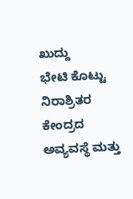ಖುದ್ದು‌ ಭೇಟಿ ‌ಕೊಟ್ಟು ನಿರಾಶ್ರಿತರ ಕೇಂದ್ರದ ಅವ್ಯವಸ್ಥೆ ಮತ್ತು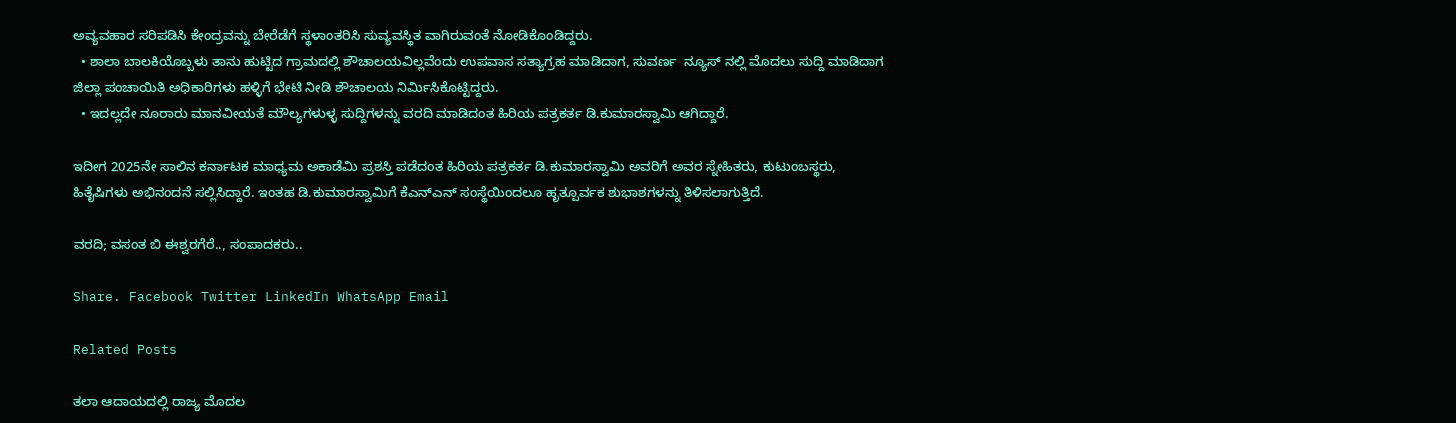ಅವ್ಯವಹಾರ ಸರಿಪಡಿಸಿ ಕೇಂದ್ರವನ್ನು ಬೇರೆಡೆಗೆ ಸ್ಥಳಾಂತರಿಸಿ ಸುವ್ಯವಸ್ಥಿತ ವಾಗಿರುವಂತೆ ನೋಡಿಕೊಂಡಿದ್ದರು.
  • ಶಾಲಾ ಬಾಲಕಿಯೊಬ್ಬಳು ತಾನು ಹುಟ್ಟಿದ ಗ್ರಾಮದಲ್ಲಿ ಶೌಚಾಲಯವಿಲ್ಲವೆಂದು ಉಪವಾಸ ಸತ್ಯಾಗ್ರಹ ಮಾಡಿದಾಗ, ಸುವರ್ಣ  ನ್ಯೂಸ್ ನಲ್ಲಿ ಮೊದಲು ಸುದ್ದಿ‌ ಮಾಡಿದಾಗ ಜಿಲ್ಲಾ ಪಂಚಾಯಿತಿ ಅಧಿಕಾರಿಗಳು ಹಳ್ಳಿಗೆ ಭೇಟಿ ನೀಡಿ ಶೌಚಾಲಯ ನಿರ್ಮಿಸಿಕೊಟ್ಟಿದ್ದರು.
  • ಇದಲ್ಲದೇ ನೂರಾರು ಮಾನವೀಯತೆ ಮೌಲ್ಯಗಳುಳ್ಳ ಸುದ್ದಿಗಳನ್ನು ವರದಿ ಮಾಡಿದಂತ ಹಿರಿಯ ಪತ್ರಕರ್ತ ಡಿ.ಕುಮಾರಸ್ವಾಮಿ ಆಗಿದ್ದಾರೆ.

ಇದೀಗ 2025ನೇ ಸಾಲಿನ ಕರ್ನಾಟಕ ಮಾಧ್ಯಮ ಅಕಾಡೆಮಿ ಪ್ರಶಸ್ತಿ ಪಡೆದಂತ ಹಿರಿಯ ಪತ್ರಕರ್ತ ಡಿ.ಕುಮಾರಸ್ವಾಮಿ ಅವರಿಗೆ ಅವರ ಸ್ನೇಹಿತರು, ಕುಟುಂಬಸ್ಥರು, ಹಿತೈಷಿಗಳು ಅಭಿನಂದನೆ ಸಲ್ಲಿಸಿದ್ದಾರೆ. ಇಂತಹ ಡಿ.ಕುಮಾರಸ್ವಾಮಿಗೆ ಕೆಎನ್ಎನ್ ಸಂಸ್ಥೆಯಿಂದಲೂ ಹೃತ್ಪೂರ್ವಕ ಶುಭಾಶಗಳನ್ನು ತಿಳಿಸಲಾಗುತ್ತಿದೆ.

ವರದಿ; ವಸಂತ ಬಿ ಈಶ್ವರಗೆರೆ.., ಸಂಪಾದಕರು..

Share. Facebook Twitter LinkedIn WhatsApp Email

Related Posts

ತಲಾ ಆದಾಯದಲ್ಲಿ ರಾಜ್ಯ ಮೊದಲ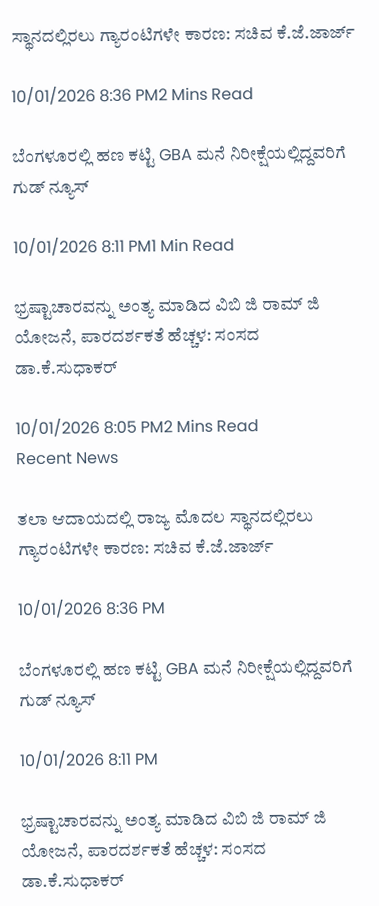ಸ್ಥಾನದಲ್ಲಿರಲು ಗ್ಯಾರಂಟಿಗಳೇ ಕಾರಣ: ಸಚಿವ ಕೆ.ಜೆ.ಜಾರ್ಜ್‌

10/01/2026 8:36 PM2 Mins Read

ಬೆಂಗಳೂರಲ್ಲಿ ಹಣ ಕಟ್ಟಿ GBA ಮನೆ ನಿರೀಕ್ಷೆಯಲ್ಲಿದ್ದವರಿಗೆ ಗುಡ್ ನ್ಯೂಸ್

10/01/2026 8:11 PM1 Min Read

ಭ್ರಷ್ಟಾಚಾರವನ್ನು ಅಂತ್ಯ ಮಾಡಿದ ವಿಬಿ ಜಿ ರಾಮ್‌ ಜಿ ಯೋಜನೆ, ಪಾರದರ್ಶಕತೆ ಹೆಚ್ಚಳ: ಸಂಸದ ಡಾ.ಕೆ.ಸುಧಾಕರ್‌

10/01/2026 8:05 PM2 Mins Read
Recent News

ತಲಾ ಆದಾಯದಲ್ಲಿ ರಾಜ್ಯ ಮೊದಲ ಸ್ಥಾನದಲ್ಲಿರಲು ಗ್ಯಾರಂಟಿಗಳೇ ಕಾರಣ: ಸಚಿವ ಕೆ.ಜೆ.ಜಾರ್ಜ್‌

10/01/2026 8:36 PM

ಬೆಂಗಳೂರಲ್ಲಿ ಹಣ ಕಟ್ಟಿ GBA ಮನೆ ನಿರೀಕ್ಷೆಯಲ್ಲಿದ್ದವರಿಗೆ ಗುಡ್ ನ್ಯೂಸ್

10/01/2026 8:11 PM

ಭ್ರಷ್ಟಾಚಾರವನ್ನು ಅಂತ್ಯ ಮಾಡಿದ ವಿಬಿ ಜಿ ರಾಮ್‌ ಜಿ ಯೋಜನೆ, ಪಾರದರ್ಶಕತೆ ಹೆಚ್ಚಳ: ಸಂಸದ ಡಾ.ಕೆ.ಸುಧಾಕರ್‌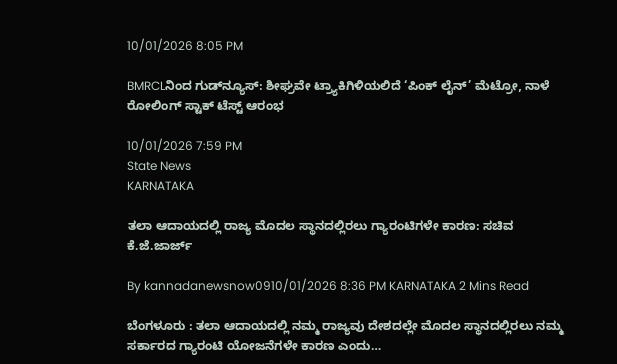10/01/2026 8:05 PM

BMRCLನಿಂದ ಗುಡ್‌ನ್ಯೂಸ್: ಶೀಘ್ರವೇ ಟ್ರ್ಯಾಕಿಗಿಳಿಯಲಿದೆ ‘ಪಿಂಕ್ ಲೈನ್’ ಮೆಟ್ರೋ, ನಾಳೆ ರೋಲಿಂಗ್ ಸ್ಟಾಕ್ ಟೆಸ್ಟ್ ಆರಂಭ

10/01/2026 7:59 PM
State News
KARNATAKA

ತಲಾ ಆದಾಯದಲ್ಲಿ ರಾಜ್ಯ ಮೊದಲ ಸ್ಥಾನದಲ್ಲಿರಲು ಗ್ಯಾರಂಟಿಗಳೇ ಕಾರಣ: ಸಚಿವ ಕೆ.ಜೆ.ಜಾರ್ಜ್‌

By kannadanewsnow0910/01/2026 8:36 PM KARNATAKA 2 Mins Read

ಬೆಂಗಳೂರು : ತಲಾ ಆದಾಯದಲ್ಲಿ ನಮ್ಮ ರಾಜ್ಯವು ದೇಶದಲ್ಲೇ ಮೊದಲ ಸ್ಥಾನದಲ್ಲಿರಲು ನಮ್ಮ ಸರ್ಕಾರದ ಗ್ಯಾರಂಟಿ ಯೋಜನೆಗಳೇ ಕಾರಣ ಎಂದು…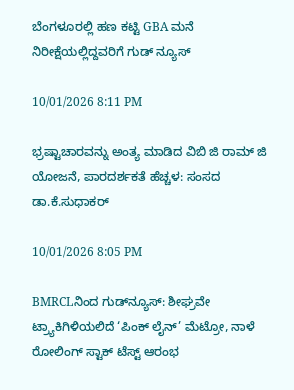ಬೆಂಗಳೂರಲ್ಲಿ ಹಣ ಕಟ್ಟಿ GBA ಮನೆ ನಿರೀಕ್ಷೆಯಲ್ಲಿದ್ದವರಿಗೆ ಗುಡ್ ನ್ಯೂಸ್

10/01/2026 8:11 PM

ಭ್ರಷ್ಟಾಚಾರವನ್ನು ಅಂತ್ಯ ಮಾಡಿದ ವಿಬಿ ಜಿ ರಾಮ್‌ ಜಿ ಯೋಜನೆ, ಪಾರದರ್ಶಕತೆ ಹೆಚ್ಚಳ: ಸಂಸದ ಡಾ.ಕೆ.ಸುಧಾಕರ್‌

10/01/2026 8:05 PM

BMRCLನಿಂದ ಗುಡ್‌ನ್ಯೂಸ್: ಶೀಘ್ರವೇ ಟ್ರ್ಯಾಕಿಗಿಳಿಯಲಿದೆ ‘ಪಿಂಕ್ ಲೈನ್’ ಮೆಟ್ರೋ, ನಾಳೆ ರೋಲಿಂಗ್ ಸ್ಟಾಕ್ ಟೆಸ್ಟ್ ಆರಂಭ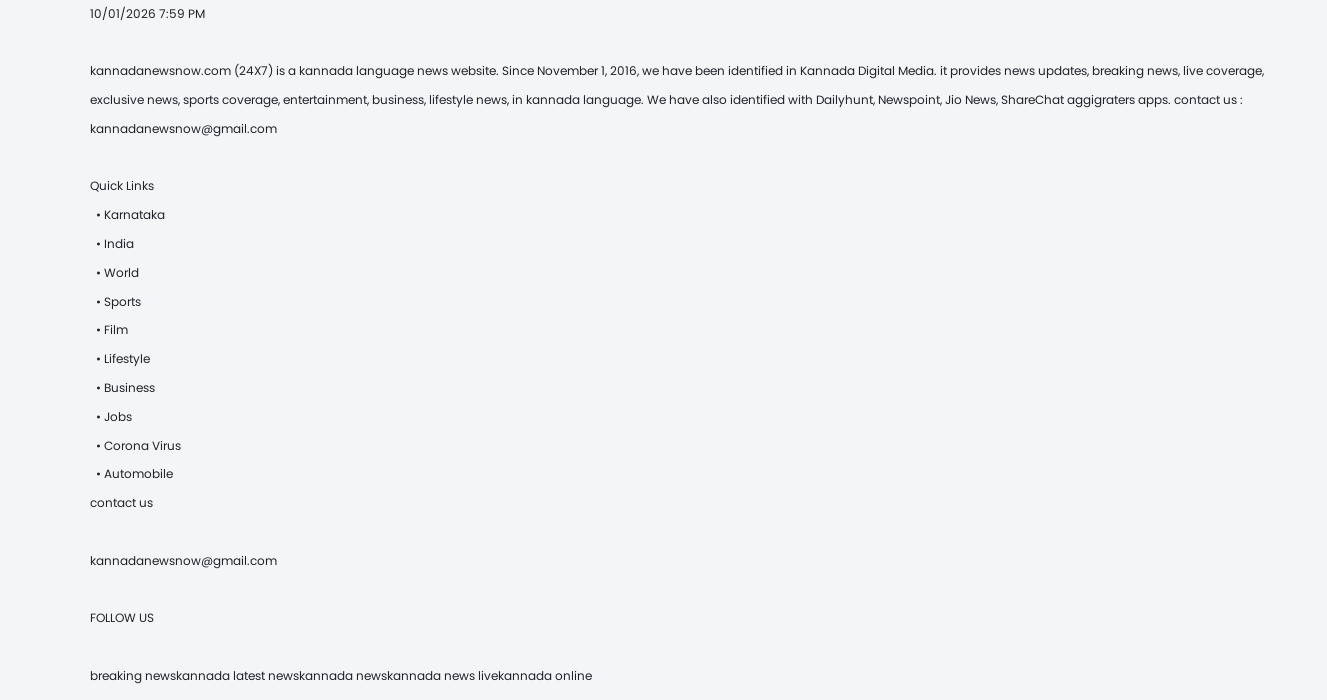10/01/2026 7:59 PM

kannadanewsnow.com (24X7) is a kannada language news website. Since November 1, 2016, we have been identified in Kannada Digital Media. it provides news updates, breaking news, live coverage, exclusive news, sports coverage, entertainment, business, lifestyle news, in kannada language. We have also identified with Dailyhunt, Newspoint, Jio News, ShareChat aggigraters apps. contact us : kannadanewsnow@gmail.com

Quick Links
  • Karnataka
  • India
  • World
  • Sports
  • Film
  • Lifestyle
  • Business
  • Jobs
  • Corona Virus
  • Automobile
contact us

kannadanewsnow@gmail.com

FOLLOW US

breaking newskannada latest newskannada newskannada news livekannada online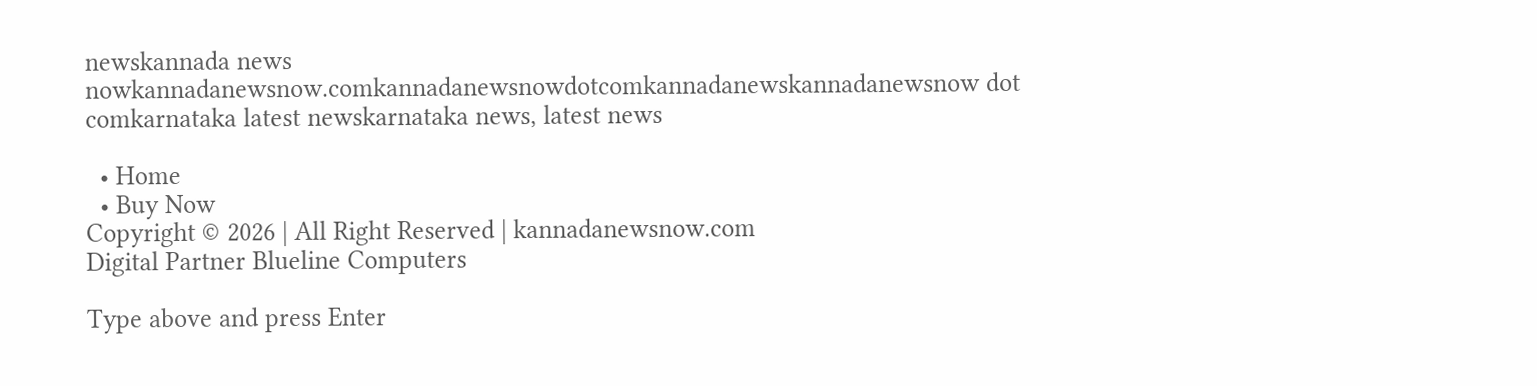newskannada news nowkannadanewsnow.comkannadanewsnowdotcomkannadanewskannadanewsnow dot comkarnataka latest newskarnataka news, latest news

  • Home
  • Buy Now
Copyright © 2026 | All Right Reserved | kannadanewsnow.com
Digital Partner Blueline Computers

Type above and press Enter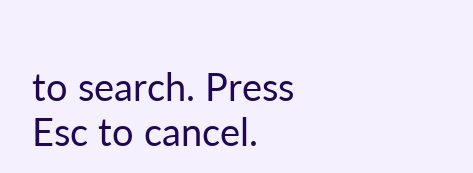to search. Press Esc to cancel.